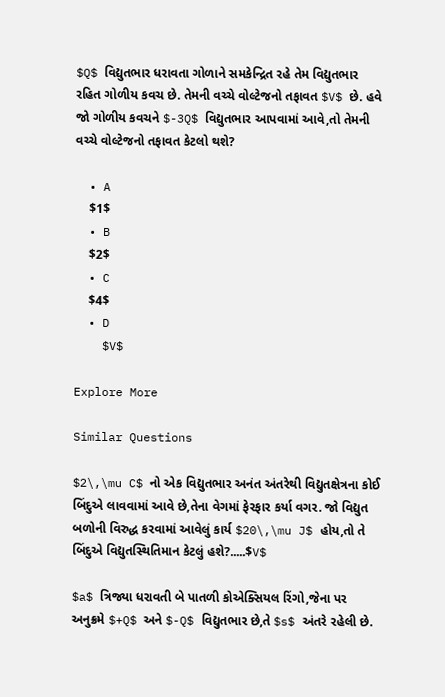$Q$ વિદ્યુતભાર ધરાવતા ગોળાને સમકેન્દ્રિત રહે તેમ વિદ્યુતભાર રહિત ગોળીય કવચ છે. તેમની વચ્ચે વોલ્ટેજનો તફાવત $V$ છે. હવે જો ગોળીય કવચને $-3Q$ વિદ્યુતભાર આપવામાં આવે,તો તેમની વચ્ચે વોલ્ટેજનો તફાવત કેટલો થશે?

  • A
    $1$
  • B
    $2$
  • C
    $4$
  • D
    $V$

Explore More

Similar Questions

$2\,\mu C$ નો એક વિદ્યુતભાર અનંત અંતરેથી વિદ્યુતક્ષેત્રના કોઈ બિંદુએ લાવવામાં આવે છે,તેના વેગમાં ફેરફાર કર્યા વગર. જો વિદ્યુત બળોની વિરુદ્ધ કરવામાં આવેલું કાર્ય $20\,\mu J$ હોય,તો તે બિંદુએ વિદ્યુતસ્થિતિમાન કેટલું હશે?.....$V$

$a$ ત્રિજ્યા ધરાવતી બે પાતળી કોએક્સિયલ રિંગો,જેના પર અનુક્રમે $+Q$ અને $-Q$ વિદ્યુતભાર છે,તે $s$ અંતરે રહેલી છે.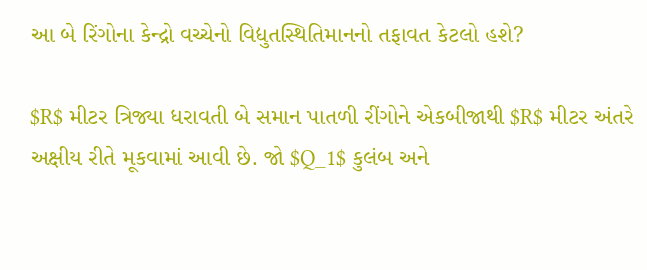આ બે રિંગોના કેન્દ્રો વચ્ચેનો વિદ્યુતસ્થિતિમાનનો તફાવત કેટલો હશે?

$R$ મીટર ત્રિજ્યા ધરાવતી બે સમાન પાતળી રીંગોને એકબીજાથી $R$ મીટર અંતરે અક્ષીય રીતે મૂકવામાં આવી છે. જો $Q_1$ કુલંબ અને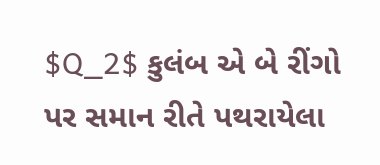$Q_2$ કુલંબ એ બે રીંગો પર સમાન રીતે પથરાયેલા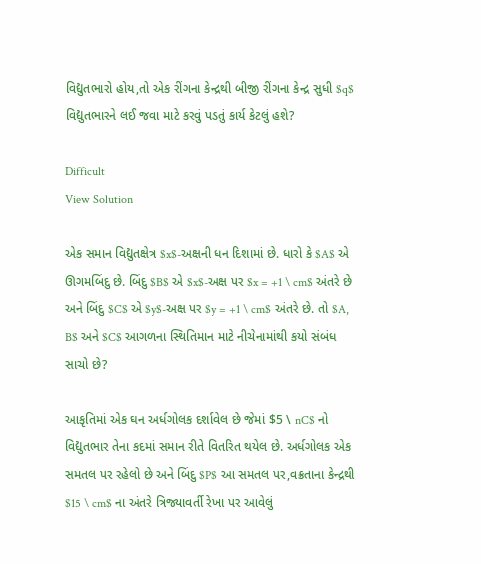વિદ્યુતભારો હોય,તો એક રીંગના કેન્દ્રથી બીજી રીંગના કેન્દ્ર સુધી $q$ વિદ્યુતભારને લઈ જવા માટે કરવું પડતું કાર્ય કેટલું હશે?

Difficult
View Solution

એક સમાન વિદ્યુતક્ષેત્ર $x$-અક્ષની ધન દિશામાં છે. ધારો કે $A$ એ ઊગમબિંદુ છે. બિંદુ $B$ એ $x$-અક્ષ પર $x = +1 \ cm$ અંતરે છે અને બિંદુ $C$ એ $y$-અક્ષ પર $y = +1 \ cm$ અંતરે છે. તો $A, B$ અને $C$ આગળના સ્થિતિમાન માટે નીચેનામાંથી કયો સંબંધ સાચો છે?

આકૃતિમાં એક ઘન અર્ધગોલક દર્શાવેલ છે જેમાં $5 \ nC$ નો વિદ્યુતભાર તેના કદમાં સમાન રીતે વિતરિત થયેલ છે. અર્ધગોલક એક સમતલ પર રહેલો છે અને બિંદુ $P$ આ સમતલ પર,વક્રતાના કેન્દ્રથી $15 \ cm$ ના અંતરે ત્રિજ્યાવર્તી રેખા પર આવેલું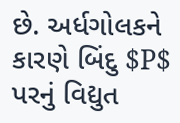છે. અર્ધગોલકને કારણે બિંદુ $P$ પરનું વિદ્યુત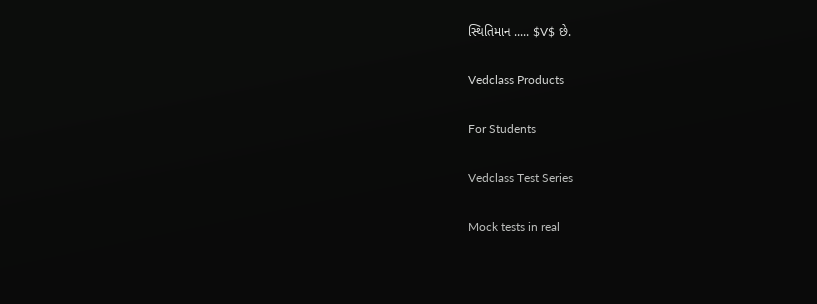સ્થિતિમાન ..... $V$ છે.

Vedclass Products

For Students

Vedclass Test Series

Mock tests in real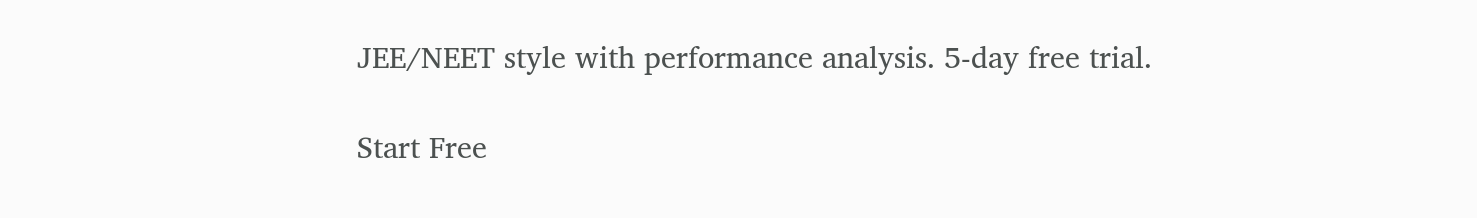JEE/NEET style with performance analysis. 5-day free trial.

Start Free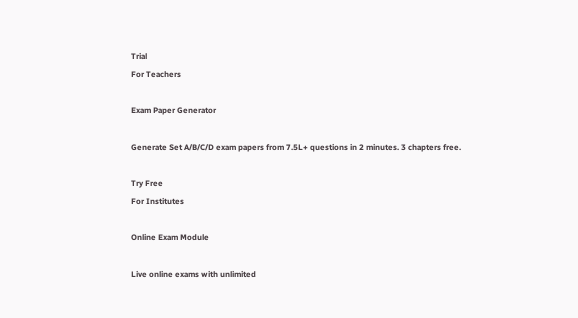Trial
For Teachers

Exam Paper Generator

Generate Set A/B/C/D exam papers from 7.5L+ questions in 2 minutes. 3 chapters free.

Try Free
For Institutes

Online Exam Module

Live online exams with unlimited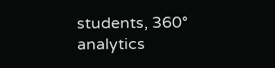students, 360° analytics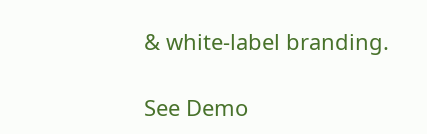& white-label branding.

See Demo